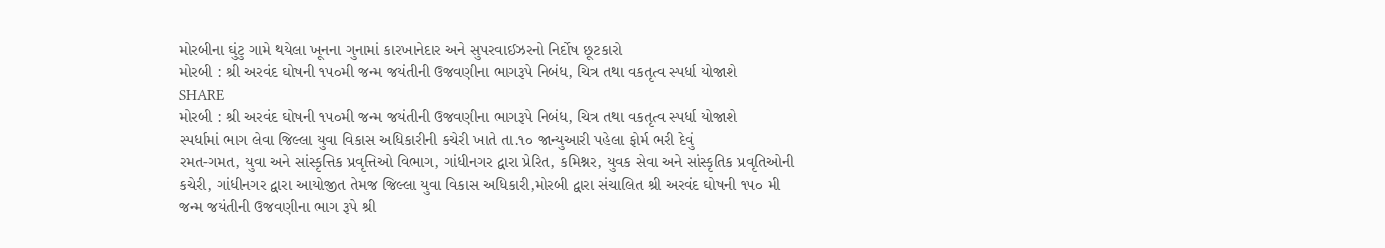મોરબીના ઘુંટુ ગામે થયેલા ખૂનના ગુનામાં કારખાનેદાર અને સુપરવાઈઝરનો નિર્દોષ છૂટકારો
મોરબી : શ્રી અરવંદ ઘોષની ૧૫૦મી જન્મ જયંતીની ઉજવણીના ભાગરૂપે નિબંધ, ચિત્ર તથા વકતૃત્વ સ્પર્ધા યોજાશે
SHARE
મોરબી : શ્રી અરવંદ ઘોષની ૧૫૦મી જન્મ જયંતીની ઉજવણીના ભાગરૂપે નિબંધ, ચિત્ર તથા વકતૃત્વ સ્પર્ધા યોજાશે
સ્પર્ધામાં ભાગ લેવા જિલ્લા યુવા વિકાસ અધિકારીની કચેરી ખાતે તા.૧૦ જાન્યુઆરી પહેલા ફોર્મ ભરી દેવું
રમત-ગમત, યુવા અને સાંસ્કૃત્તિક પ્રવૃત્તિઓ વિભાગ, ગાંધીનગર દ્વારા પ્રેરિત, કમિશ્નર, યુવક સેવા અને સાંસ્કૃતિક પ્રવૃતિઓની કચેરી, ગાંધીનગર દ્વારા આયોજીત તેમજ જિલ્લા યુવા વિકાસ અધિકારી,મોરબી દ્વારા સંચાલિત શ્રી અરવંદ ઘોષની ૧૫૦ મી જન્મ જયંતીની ઉજવણીના ભાગ રૂપે શ્રી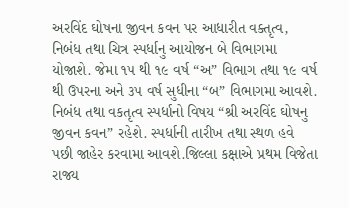અરવિંદ ઘોષના જીવન કવન પર આધારીત વક્તૃત્વ, નિબંધ તથા ચિત્ર સ્પર્ધાનુ આયોજન બે વિભાગમા યોજાશે. જેમા ૧૫ થી ૧૯ વર્ષ “અ” વિભાગ તથા ૧૯ વર્ષ થી ઉપરના અને ૩૫ વર્ષ સુધીના “બ” વિભાગમા આવશે. નિબંધ તથા વકતૃત્વ સ્પર્ધાનો વિષય “શ્રી અરવિંદ ઘોષનુ જીવન કવન” રહેશે. સ્પર્ધાની તારીખ તથા સ્થળ હવે પછી જાહેર કરવામા આવશે.જિલ્લા કક્ષાએ પ્રથમ વિજેતા રાજ્ય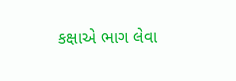કક્ષાએ ભાગ લેવા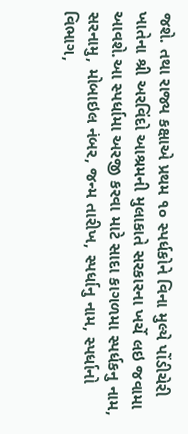જશે. તથા રાજ્ય કક્ષાએ પ્રથમ ૧૦ સ્પર્ધકોને વિના મુલ્યે પોંડીચેરી ખાતેના શ્રી અરવિંદો આશ્રમની મુલાકાતે સરકારના ખર્ચે લઇ જવામા આવશે.આ સ્પર્ધામા અરજી કરવા માટે સાદા કાગળમા સ્પર્ધકનુ નામ, સરનામુ, મોબાઇલ નંબર, જન્મ તારીખ, સ્પર્ધાનુ નામ, સ્પર્ધાનો વિભાગ,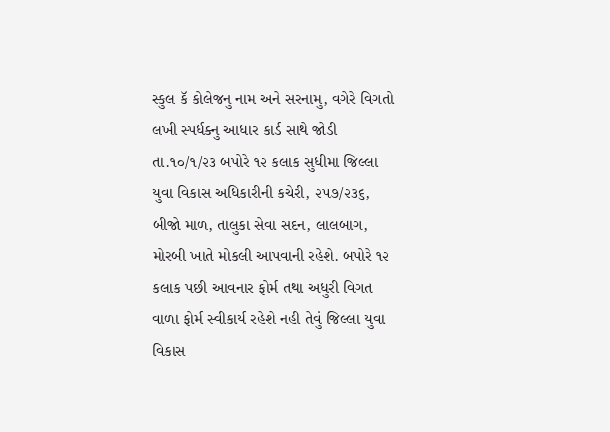સ્કુલ કૅ કોલેજનુ નામ અને સરનામુ, વગેરે વિગતો લખી સ્પર્ધક્નુ આધાર કાર્ડ સાથે જોડી તા.૧૦/૧/૨૩ બપોરે ૧૨ કલાક સુધીમા જિલ્લા યુવા વિકાસ અધિકારીની કચેરી, ૨૫૭/૨૩૬, બીજો માળ, તાલુકા સેવા સદન, લાલબાગ, મોરબી ખાતે મોકલી આપવાની રહેશે. બપોરે ૧૨ કલાક પછી આવનાર ફોર્મ તથા અધુરી વિગત વાળા ફોર્મ સ્વીકાર્ય રહેશે નહી તેવું જિલ્લા યુવા વિકાસ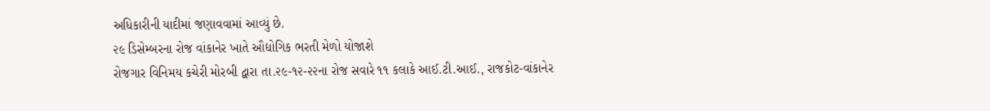અધિકારીની યાદીમાં જણાવવામાં આવ્યું છે.
૨૯ ડિસેમ્બરના રોજ વાંકાનેર ખાતે ઔદ્યોગિક ભરતી મેળો યોજાશે
રોજગાર વિનિમય કચેરી મોરબી દ્વારા તા.૨૯-૧૨-૨૨ના રોજ સવારે ૧૧ કલાકે આઈ.ટી.આઈ., રાજકોટ-વાંકાનેર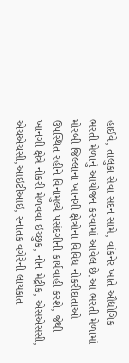હાઈવે, તાલુકા સેવા સદન સામે, વાંકનેર ખાતે ઔદ્યોગિક ભરતી મેળાનું આયોજન કરવામાં આવેલ છે.આ ભરતી મેળામાં મોરબી જિલ્લાના ખાનગી ક્ષેત્રોના વિવિધ નોકરીદાતાઓ ઉપસ્થિત રહીને વિનામુલ્યે પસંદગીની કાર્યવાહી કરશે, જેથી ખાનગી ક્ષેત્રે નોકરી મેળવવા ઇચ્છુક, નોન મેટ્રીક, એસએસસી, એચએચસી,આઇટીઆઇ, સ્નાતક વગેરેની લાયકાત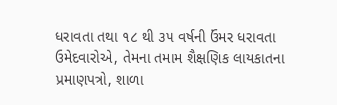ધરાવતા તથા ૧૮ થી ૩૫ વર્ષની ઉંમર ધરાવતા ઉમેદવારોએ, તેમના તમામ શૈક્ષણિક લાયકાતના પ્રમાણપત્રો, શાળા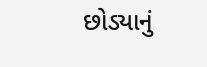છોડ્યાનું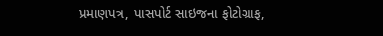પ્રમાણપત્ર, પાસપોર્ટ સાઇજના ફોટોગ્રાફ,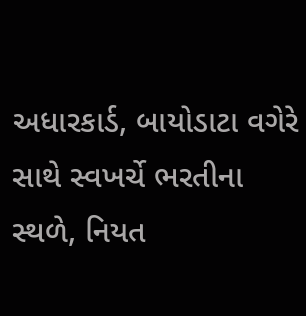અધારકાર્ડ, બાયોડાટા વગેરે સાથે સ્વખર્ચે ભરતીના સ્થળે, નિયત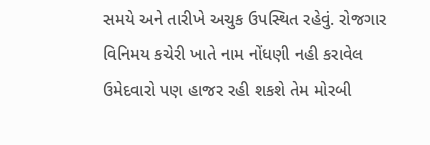સમયે અને તારીખે અચુક ઉપસ્થિત રહેવું. રોજગાર વિનિમય કચેરી ખાતે નામ નોંધણી નહી કરાવેલ ઉમેદવારો પણ હાજર રહી શકશે તેમ મોરબી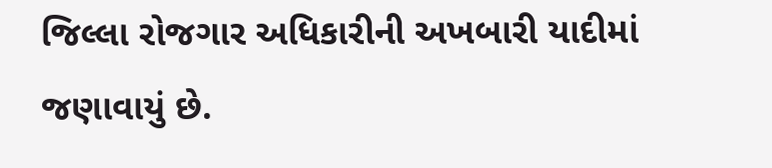જિલ્લા રોજગાર અધિકારીની અખબારી યાદીમાં જણાવાયું છે.